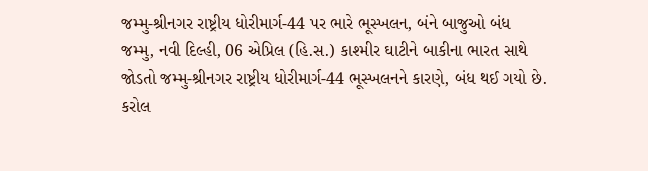જમ્મુ-શ્રીનગર રાષ્ટ્રીય ધોરીમાર્ગ-44 પર ભારે ભૂસ્ખલન, બંને બાજુઓ બંધ
જમ્મુ, નવી દિલ્હી, 06 એપ્રિલ (હિ.સ.) કાશ્મીર ઘાટીને બાકીના ભારત સાથે જોડતો જમ્મુ-શ્રીનગર રાષ્ટ્રીય ધોરીમાર્ગ-44 ભૂસ્ખલનને કારણે, બંધ થઈ ગયો છે. કરોલ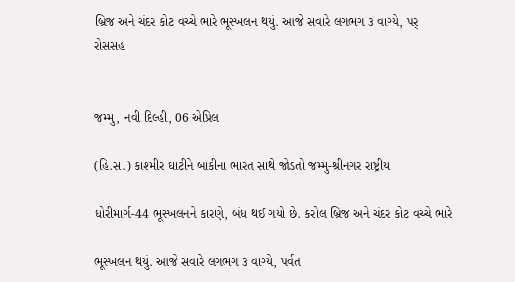બ્રિજ અને ચંદર કોટ વચ્ચે ભારે ભૂસ્ખલન થયું. આજે સવારે લગભગ ૩ વાગ્યે, પર્
રોસસહ


જમ્મુ, નવી દિલ્હી, 06 એપ્રિલ

(હિ.સ.) કાશ્મીર ઘાટીને બાકીના ભારત સાથે જોડતો જમ્મુ-શ્રીનગર રાષ્ટ્રીય

ધોરીમાર્ગ-44 ભૂસ્ખલનને કારણે, બંધ થઈ ગયો છે. કરોલ બ્રિજ અને ચંદર કોટ વચ્ચે ભારે

ભૂસ્ખલન થયું. આજે સવારે લગભગ ૩ વાગ્યે, પર્વત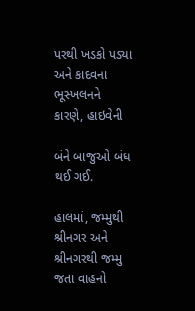પરથી ખડકો પડ્યા અને કાદવના ભૂસ્ખલનને કારણે, હાઇવેની

બંને બાજુઓ બંધ થઈ ગઈ.

હાલમાં, જમ્મુથી શ્રીનગર અને શ્રીનગરથી જમ્મુ જતા વાહનો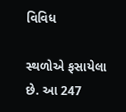વિવિધ

સ્થળોએ ફસાયેલા છે. આ 247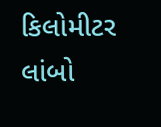કિલોમીટર લાંબો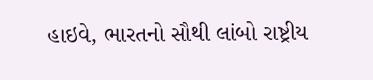હાઇવે, ભારતનો સૌથી લાંબો રાષ્ટ્રીય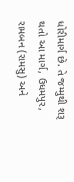ધોરીમાર્ગ છે. તે જમ્મુથી શરૂ થતો આ માર્ગ, ઉધમપુર, રામબન (રામસુ) અને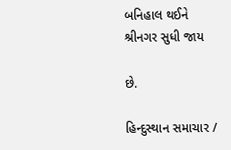બનિહાલ થઈને શ્રીનગર સુધી જાય

છે.

હિન્દુસ્થાન સમાચાર /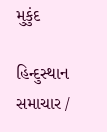મુકુંદ

હિન્દુસ્થાન સમાચાર /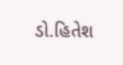ડો.હિતેશ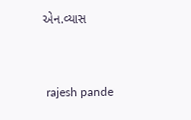એન.વ્યાસ


 rajesh pande